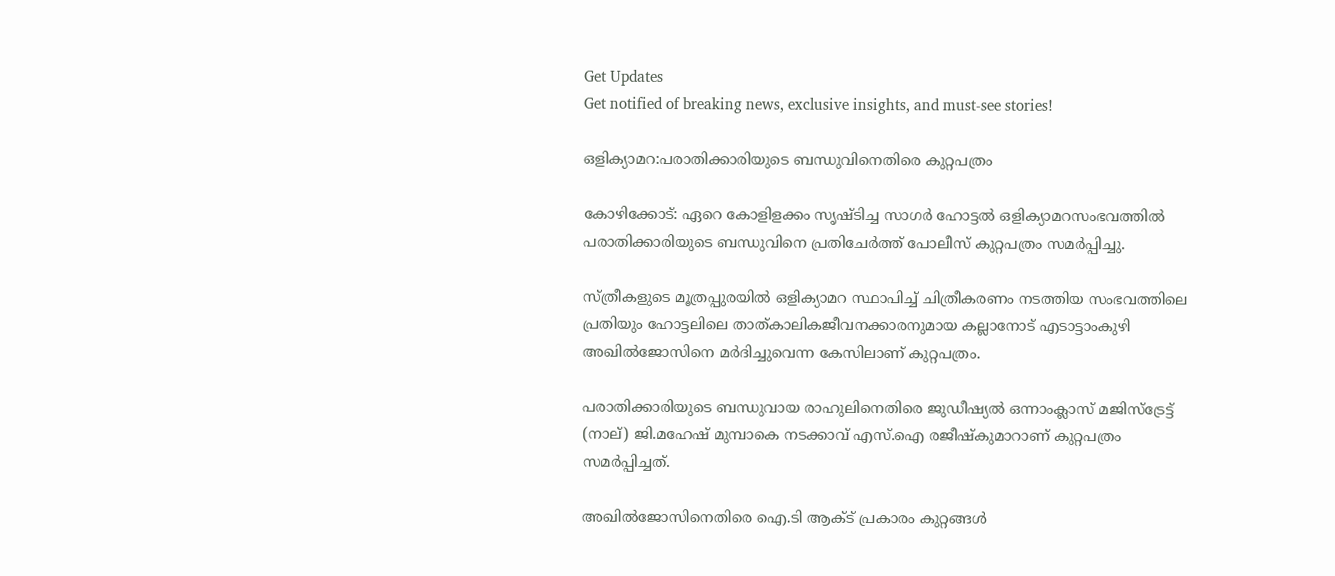Get Updates
Get notified of breaking news, exclusive insights, and must-see stories!

ഒളിക്യാമറ:പരാതിക്കാരിയുടെ ബന്ധുവിനെതിരെ കുറ്റപത്രം

കോഴിക്കോട്: ഏറെ കോളിളക്കം സൃഷ്ടിച്ച സാഗര്‍ ഹോട്ടല്‍ ഒളിക്യാമറസംഭവത്തില്‍ പരാതിക്കാരിയുടെ ബന്ധുവിനെ പ്രതിചേര്‍ത്ത് പോലീസ് കുറ്റപത്രം സമര്‍പ്പിച്ചു.

സ്ത്രീകളുടെ മൂത്രപ്പുരയില്‍ ഒളിക്യാമറ സ്ഥാപിച്ച് ചിത്രീകരണം നടത്തിയ സംഭവത്തിലെ പ്രതിയും ഹോട്ടലിലെ താത്കാലികജീവനക്കാരനുമായ കല്ലാനോട് എടാട്ടാംകുഴി അഖില്‍ജോസിനെ മര്‍ദിച്ചുവെന്ന കേസിലാണ് കുറ്റപത്രം.

പരാതിക്കാരിയുടെ ബന്ധുവായ രാഹുലിനെതിരെ ജുഡീഷ്യല്‍ ഒന്നാംക്ലാസ് മജിസ്‌ട്രേട്ട് (നാല്) ജി.മഹേഷ് മുമ്പാകെ നടക്കാവ് എസ്.ഐ രജീഷ്‌കുമാറാണ് കുറ്റപത്രം സമര്‍പ്പിച്ചത്.

അഖില്‍ജോസിനെതിരെ ഐ.ടി ആക്ട് പ്രകാരം കുറ്റങ്ങള്‍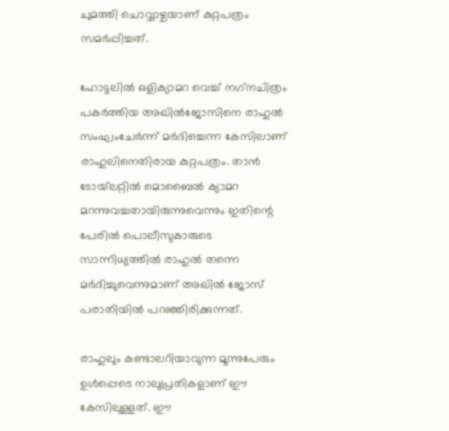ചുമത്തി ചൊവ്വാഴ്ചയാണ് കുറ്റപത്രം സമര്‍പ്പിച്ചത്.

ഹോട്ടലില്‍ ഒളിക്യാമറ വെച്ച് നഗ്‌നചിത്രം പകര്‍ത്തിയ അഖില്‍ജോസിനെ രാഹുല്‍ സംഘംചേര്‍ന്ന് മര്‍ദിച്ചെന്ന കേസിലാണ് രാഹുലിനെതിരായ കുറ്റപത്രം. താന്‍ ടോയ്‌ലറ്റില്‍ മൊബൈല്‍ ക്യാമറ മറന്നുവച്ചതായിരുന്നുവെന്നും ഇതിന്റെ പേരില്‍ പൊലീസുകാരുടെ സാന്നിധ്യത്തില്‍ രാഹുല്‍ തന്നെ മര്‍ദിച്ചുവെന്നുമാണ് അഖില്‍ ജോസ് പരാതിയില്‍ പറഞ്ഞിരിക്കുന്നത്.

രാഹുലും കണ്ടാലറിയാവുന്ന മൂന്നുപേരും ഉള്‍പ്പെടെ നാലുപ്രതികളാണ് ഈ കേസിലുള്ളത്. ഈ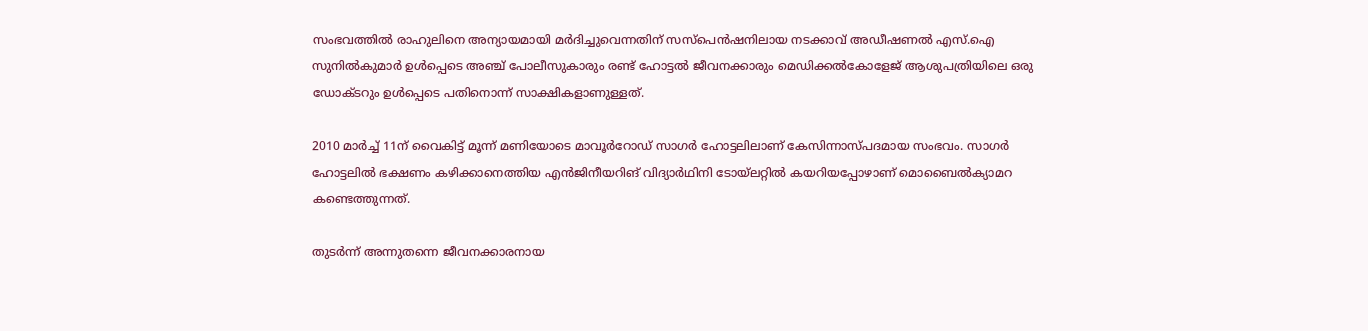സംഭവത്തില്‍ രാഹുലിനെ അന്യായമായി മര്‍ദിച്ചുവെന്നതിന് സസ്‌പെന്‍ഷനിലായ നടക്കാവ് അഡീഷണല്‍ എസ്.ഐ സുനില്‍കുമാര്‍ ഉള്‍പ്പെടെ അഞ്ച് പോലീസുകാരും രണ്ട് ഹോട്ടല്‍ ജീവനക്കാരും മെഡിക്കല്‍കോളേജ് ആശുപത്രിയിലെ ഒരു ഡോക്ടറും ഉള്‍പ്പെടെ പതിനൊന്ന് സാക്ഷികളാണുള്ളത്.

2010 മാര്‍ച്ച് 11ന് വൈകിട്ട് മൂന്ന് മണിയോടെ മാവൂര്‍റോഡ് സാഗര്‍ ഹോട്ടലിലാണ് കേസിന്നാസ്പദമായ സംഭവം. സാഗര്‍ ഹോട്ടലില്‍ ഭക്ഷണം കഴിക്കാനെത്തിയ എന്‍ജിനീയറിങ് വിദ്യാര്‍ഥിനി ടോയ്‌ലറ്റില്‍ കയറിയപ്പോഴാണ് മൊബൈല്‍ക്യാമറ കണ്ടെത്തുന്നത്.

തുടര്‍ന്ന് അന്നുതന്നെ ജീവനക്കാരനായ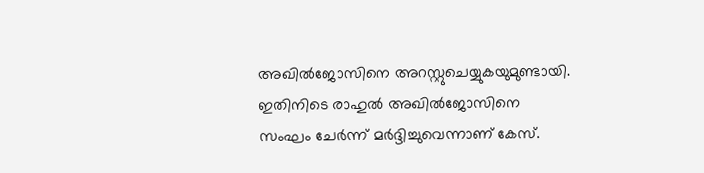അഖില്‍ജോസിനെ അറസ്റ്റുചെയ്യുകയുമുണ്ടായി. ഇതിനിടെ രാഹുല്‍ അഖില്‍ജോസിനെ സംഘം ചേര്‍ന്ന് മര്‍ദ്ദിച്ചുവെന്നാണ് കേസ്.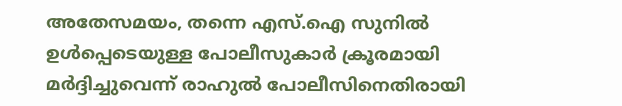അതേസമയം, തന്നെ എസ്.ഐ സുനില്‍ ഉള്‍പ്പെടെയുള്ള പോലീസുകാര്‍ ക്രൂരമായി മര്‍ദ്ദിച്ചുവെന്ന് രാഹുല്‍ പോലീസിനെതിരായി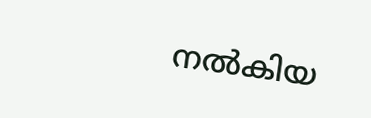നല്‍കിയ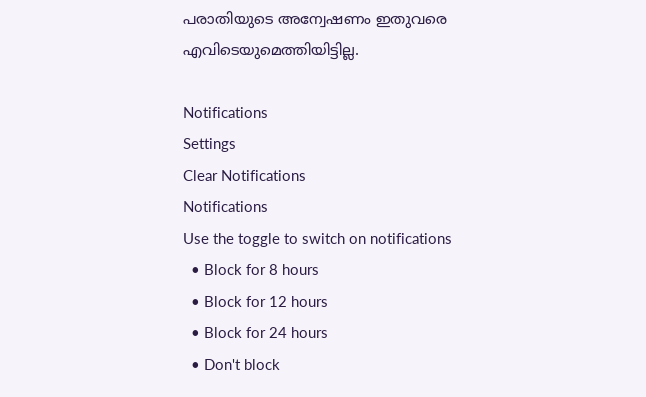പരാതിയുടെ അന്വേഷണം ഇതുവരെ എവിടെയുമെത്തിയിട്ടില്ല.

Notifications
Settings
Clear Notifications
Notifications
Use the toggle to switch on notifications
  • Block for 8 hours
  • Block for 12 hours
  • Block for 24 hours
  • Don't block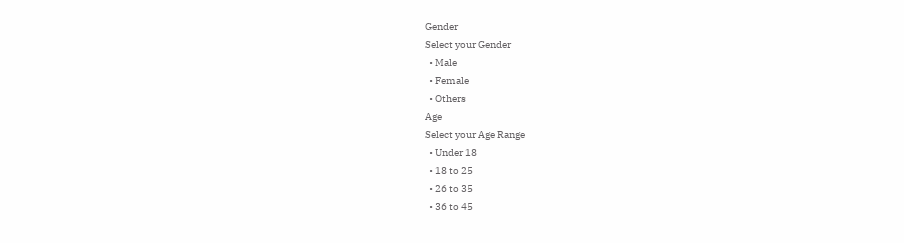Gender
Select your Gender
  • Male
  • Female
  • Others
Age
Select your Age Range
  • Under 18
  • 18 to 25
  • 26 to 35
  • 36 to 45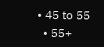• 45 to 55
  • 55+